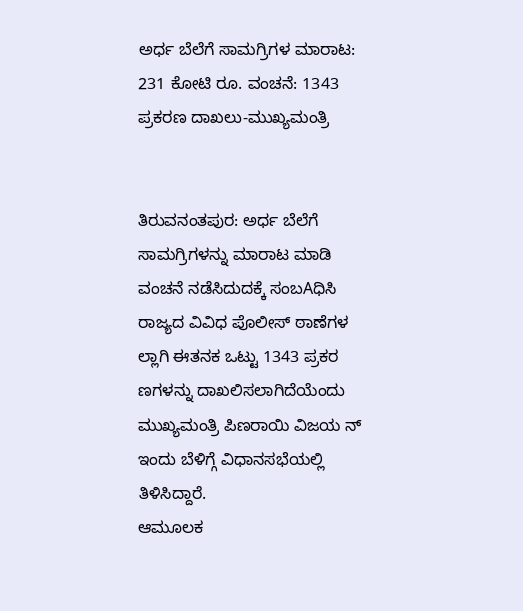ಅರ್ಧ ಬೆಲೆಗೆ ಸಾಮಗ್ರಿಗಳ ಮಾರಾಟ: 231 ಕೋಟಿ ರೂ. ವಂಚನೆ: 1343 ಪ್ರಕರಣ ದಾಖಲು-ಮುಖ್ಯಮಂತ್ರಿ


ತಿರುವನಂತಪುರ: ಅರ್ಧ ಬೆಲೆಗೆ ಸಾಮಗ್ರಿಗಳನ್ನು ಮಾರಾಟ ಮಾಡಿ ವಂಚನೆ ನಡೆಸಿದುದಕ್ಕೆ ಸಂಬAಧಿಸಿ ರಾಜ್ಯದ ವಿವಿಧ ಪೊಲೀಸ್ ಠಾಣೆಗಳ ಲ್ಲಾಗಿ ಈತನಕ ಒಟ್ಟು 1343 ಪ್ರಕರ ಣಗಳನ್ನು ದಾಖಲಿಸಲಾಗಿದೆಯೆಂದು ಮುಖ್ಯಮಂತ್ರಿ ಪಿಣರಾಯಿ ವಿಜಯ ನ್ ಇಂದು ಬೆಳಿಗ್ಗೆ ವಿಧಾನಸಭೆಯಲ್ಲಿ ತಿಳಿಸಿದ್ದಾರೆ.
ಆಮೂಲಕ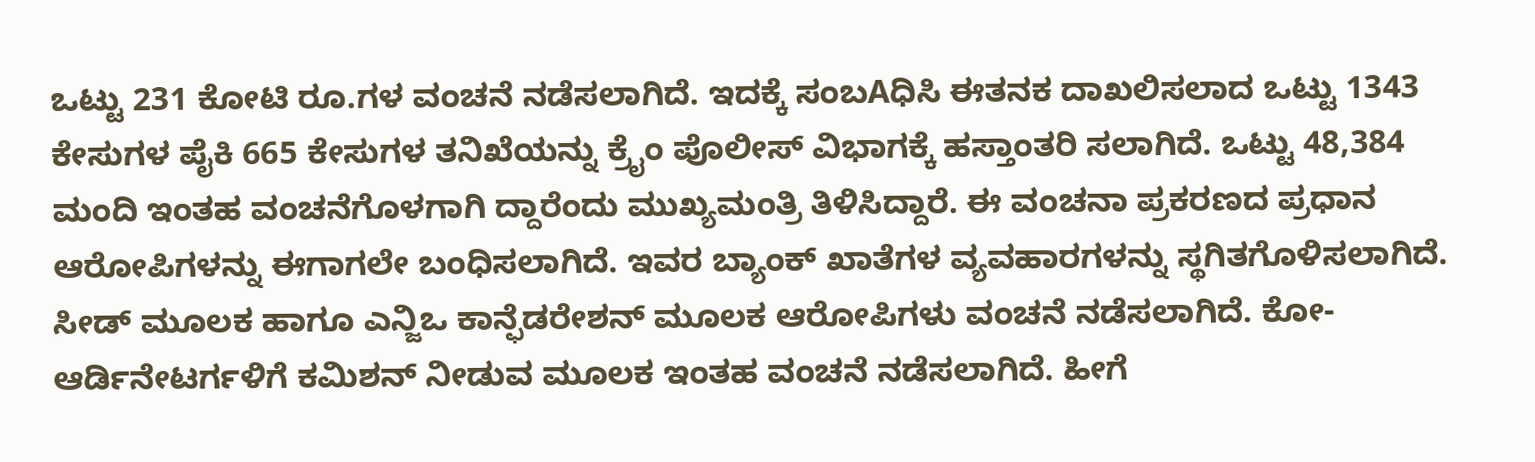ಒಟ್ಟು 231 ಕೋಟಿ ರೂ.ಗಳ ವಂಚನೆ ನಡೆಸಲಾಗಿದೆ. ಇದಕ್ಕೆ ಸಂಬAಧಿಸಿ ಈತನಕ ದಾಖಲಿಸಲಾದ ಒಟ್ಟು 1343 ಕೇಸುಗಳ ಪೈಕಿ 665 ಕೇಸುಗಳ ತನಿಖೆಯನ್ನು ಕ್ರೈಂ ಪೊಲೀಸ್ ವಿಭಾಗಕ್ಕೆ ಹಸ್ತಾಂತರಿ ಸಲಾಗಿದೆ. ಒಟ್ಟು 48,384 ಮಂದಿ ಇಂತಹ ವಂಚನೆಗೊಳಗಾಗಿ ದ್ದಾರೆಂದು ಮುಖ್ಯಮಂತ್ರಿ ತಿಳಿಸಿದ್ದಾರೆ. ಈ ವಂಚನಾ ಪ್ರಕರಣದ ಪ್ರಧಾನ ಆರೋಪಿಗಳನ್ನು ಈಗಾಗಲೇ ಬಂಧಿಸಲಾಗಿದೆ. ಇವರ ಬ್ಯಾಂಕ್ ಖಾತೆಗಳ ವ್ಯವಹಾರಗಳನ್ನು ಸ್ಥಗಿತಗೊಳಿಸಲಾಗಿದೆ.
ಸೀಡ್ ಮೂಲಕ ಹಾಗೂ ಎನ್ಜಿಒ ಕಾನ್ಫೆಡರೇಶನ್ ಮೂಲಕ ಆರೋಪಿಗಳು ವಂಚನೆ ನಡೆಸಲಾಗಿದೆ. ಕೋ-ಆರ್ಡಿನೇಟರ್ಗಳಿಗೆ ಕಮಿಶನ್ ನೀಡುವ ಮೂಲಕ ಇಂತಹ ವಂಚನೆ ನಡೆಸಲಾಗಿದೆ. ಹೀಗೆ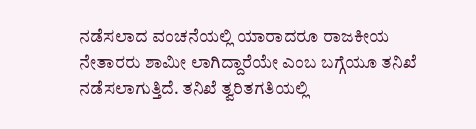ನಡೆಸಲಾದ ವಂಚನೆಯಲ್ಲಿ ಯಾರಾದರೂ ರಾಜಕೀಯ ನೇತಾರರು ಶಾಮೀ ಲಾಗಿದ್ದಾರೆಯೇ ಎಂಬ ಬಗ್ಗೆಯೂ ತನಿಖೆ ನಡೆಸಲಾಗುತ್ತಿದೆ. ತನಿಖೆ ತ್ವರಿತಗತಿಯಲ್ಲಿ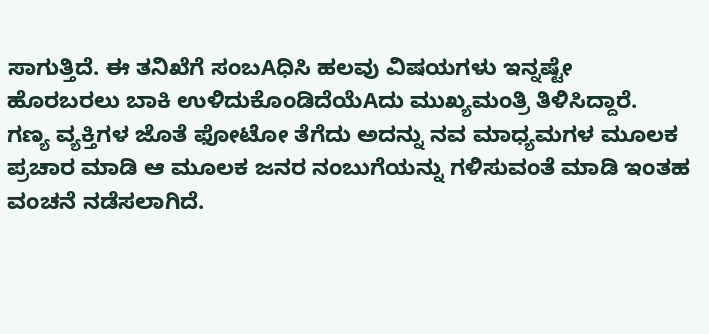ಸಾಗುತ್ತಿದೆ. ಈ ತನಿಖೆಗೆ ಸಂಬAಧಿಸಿ ಹಲವು ವಿಷಯಗಳು ಇನ್ನಷ್ಟೇ ಹೊರಬರಲು ಬಾಕಿ ಉಳಿದುಕೊಂಡಿದೆಯೆAದು ಮುಖ್ಯಮಂತ್ರಿ ತಿಳಿಸಿದ್ದಾರೆ.
ಗಣ್ಯ ವ್ಯಕ್ತಿಗಳ ಜೊತೆ ಫೋಟೋ ತೆಗೆದು ಅದನ್ನು ನವ ಮಾಧ್ಯಮಗಳ ಮೂಲಕ ಪ್ರಚಾರ ಮಾಡಿ ಆ ಮೂಲಕ ಜನರ ನಂಬುಗೆಯನ್ನು ಗಳಿಸುವಂತೆ ಮಾಡಿ ಇಂತಹ ವಂಚನೆ ನಡೆಸಲಾಗಿದೆ.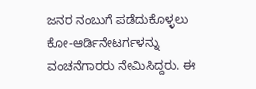ಜನರ ನಂಬುಗೆ ಪಡೆದುಕೊಳ್ಳಲು ಕೋ-ಆರ್ಡಿನೇಟರ್ಗಳನ್ನು ವಂಚನೆಗಾರರು ನೇಮಿಸಿದ್ದರು. ಈ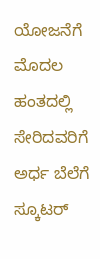ಯೋಜನೆಗೆ ಮೊದಲ ಹಂತದಲ್ಲಿ ಸೇರಿದವರಿಗೆ ಅರ್ಧ ಬೆಲೆಗೆ ಸ್ಕೂಟರ್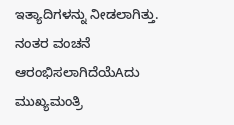ಇತ್ಯಾದಿಗಳನ್ನು ನೀಡಲಾಗಿತ್ತು. ನಂತರ ವಂಚನೆ ಆರಂಭಿಸಲಾಗಿದೆಯೆAದು ಮುಖ್ಯಮಂತ್ರಿ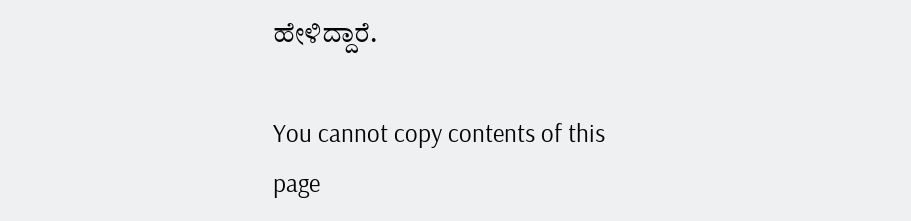ಹೇಳಿದ್ದಾರೆ.

You cannot copy contents of this page